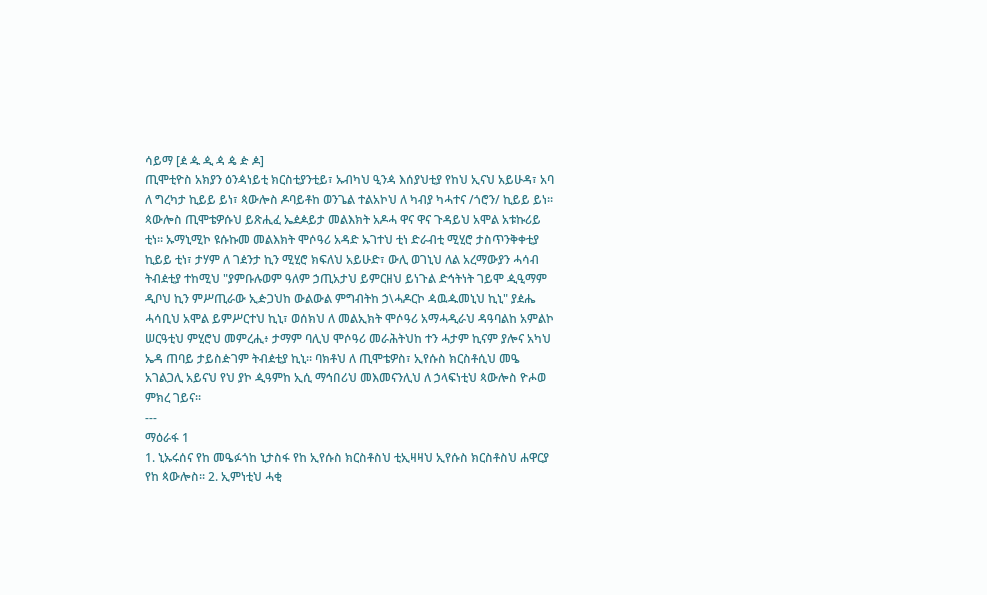ሳይማ [ዸ ዹ ዺ ዻ ዼ ዽ ዾ]
ጢሞቲዮስ አክያን ዕንዻነይቲ ክርስቲያንቲይ፣ ኡብካህ ዒንዻ እሰያህቲያ የከህ ኢናህ አይሁዳ፣ አባ ለ ግረካታ ኪይይ ይነ፣ ጳውሎስ ዶባይቶከ ወንጌል ተልአኮህ ለ ካብያ ካሓተና /ጎሮን/ ኪይይ ይነ። ጳውሎስ ጢሞቴዎሱህ ይጽሒፈ ኤዸዾይታ መልእክት አዶሓ ዋና ዋና ጉዳይህ አሞል አቱኩሪይ ቲነ። ኡማኒሚኮ ዩሱኩመ መልእክት ሞሶዓሪ አዳድ ኡገተህ ቲነ ድራብቲ ሚሂሮ ታስጥንቅቀቲያ ኪይይ ቲነ፣ ታሃም ለ ገዸንታ ኪን ሚሂሮ ክፍለህ አይሁድ፣ ውሊ ወገኒህ ለል አረማውያን ሓሳብ ትብዸቲያ ተከሚህ "ያምቡሉወም ዓለም ኃጢአታህ ይምርዘህ ይነጉል ድኅትነት ገይሞ ዺዒማም ዲቦህ ኪን ምሥጢራው ኢዽጋህከ ውልውል ምግብትከ ኃ\ሓዶርኮ ዻዉዹመኒህ ኪኒ" ያዸሔ ሓሳቢህ አሞል ይምሥርተህ ኪኒ፣ ወሰክህ ለ መልኢክት ሞሶዓሪ አማሓዲራህ ዳዓባልከ አምልኮ ሠርዓቲህ ምሂሮህ መምረሒ፥ ታማም ባሊህ ሞሶዓሪ መራሕትህከ ተን ሓታም ኪናም ያሎና አካህ ኤዳ ጠባይ ታይስዽገም ትብዸቲያ ኪኒ፡፡ ባክቶህ ለ ጢሞቴዎስ፣ ኢየሱስ ክርስቶሲህ መዔ አገልጋሊ አይናህ የህ ያኮ ዺዓምከ ኢሲ ማኅበሪህ መእመናንሊህ ለ ኃላፍነቲህ ጳውሎስ ዮሖወ ምክረ ገይና፡፡
---
ማዕራፋ 1
1. ኒኡሩሰና የከ መዔፉጎከ ኒታስፋ የከ ኢየሱስ ክርስቶስህ ቲኢዛዛህ ኢየሱስ ክርስቶስህ ሐዋርያ የከ ጳውሎስ፡፡ 2. ኢምነቲህ ሓቂ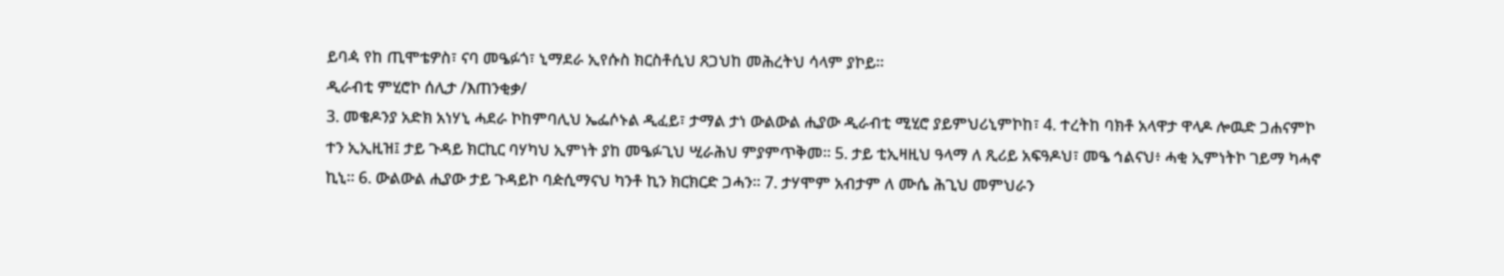ይባዻ የከ ጢሞቴዎስ፣ ናባ መዔፉጎ፣ ኒማደራ ኢየሱስ ክርስቶሲህ ጸጋህከ መሕረትህ ሳላም ያኮይ፡፡
ዲራብቲ ምሂሮኮ ሰሊታ /እጠንቂቃ/
3. መቄዶንያ አድክ አነሃኒ ሓደራ ኮከምባሊህ ኤፌሶኑል ዲፈይ፣ ታማል ታነ ውልውል ሒያው ዲራብቲ ሚሂሮ ያይምህሪኒምኮከ፣ 4. ተረትከ ባክቶ አላዋታ ዋላዶ ሎዉድ ጋሐናምኮ ተን ኢኢዚዝ፤ ታይ ጉዳይ ክርኪር ባሃካህ ኢምነት ያከ መዔፉጊህ ሢራሕህ ምያምጥቅመ፡፡ 5. ታይ ቲኢዛዚህ ዓላማ ለ ጺሪይ አፍዓዶህ፣ መዔ ኅልናህ፥ ሓቂ ኢምነትኮ ገይማ ካሓኖ ኪኒ፡፡ 6. ውልውል ሒያው ታይ ጉዳይኮ ባዽሲማናህ ካንቶ ኪን ክርክርድ ጋሓን፡፡ 7. ታሃሞም አብታም ለ ሙሴ ሕጊህ መምህራን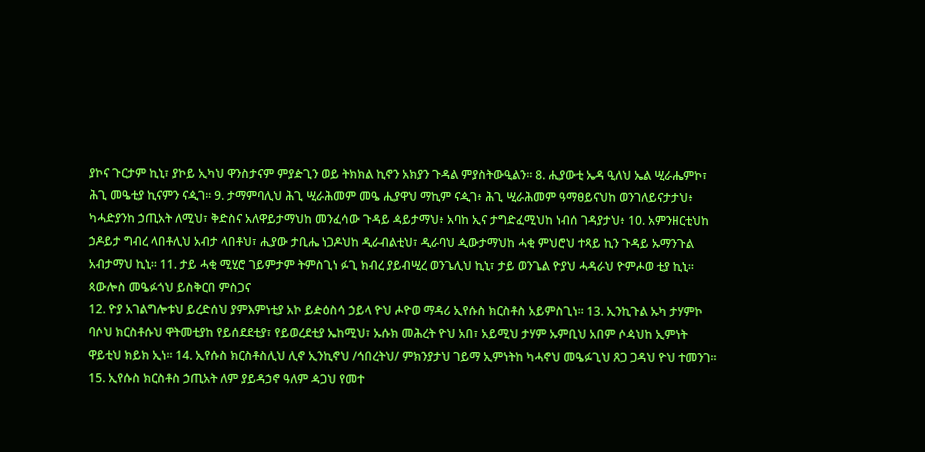ያኮና ጉርታም ኪኒ፣ ያኮይ ኢካህ ዋንስታናም ምያዽጊን ወይ ትክክል ኪኖን አክያን ጉዳል ምያስትውዒልን። 8. ሒያውቲ ኤዳ ዒለህ ኤል ሢራሔምኮ፣ ሕጊ መዔቲያ ኪናምን ናዺገ፡፡ 9. ታማምባሊህ ሕጊ ሢራሕመም መዔ ሒያዋህ ማኪም ናዺገ፥ ሕጊ ሢራሕመም ዓማፀይናህከ ወንገለይናታታህ፥ ካሓድያንከ ኃጢአት ለሚህ፣ ቅድስና አለዋይታማህከ መንፈሳው ጉዳይ ዻይታማህ፥ አባከ ኢና ታግድፈሚህከ ነብሰ ገዳያታህ፥ 10. አምንዘርቲህከ ኃዶይታ ግብረ ላበቶሊህ አብታ ላበቶህ፣ ሒያው ታቢሔ ነጋዶህከ ዲራብልቲህ፣ ዲራባህ ዺውታማህከ ሓቂ ምህሮህ ተጻይ ኪን ጉዳይ ኡማንጉል አብታማህ ኪኒ፡፡ 11. ታይ ሓቂ ሚሂሮ ገይምታም ትምስጊነ ፉጊ ክብረ ያይብሢረ ወንጌሊህ ኪኒ፣ ታይ ወንጌል ዮያህ ሓዳራህ ዮምሖወ ቲያ ኪኒ፡፡
ጳውሎስ መዔፉጎህ ይስቅርበ ምስጋና
12. ዮያ አገልግሎቱህ ይረድሰህ ያምእምነቲያ አኮ ይዽዕስሳ ኃይላ ዮህ ሖዮወ ማዳሪ ኢየሱስ ክርስቶስ አይምስጊነ፡፡ 13. ኢንኪጉል ኡካ ታሃምኮ ባሶህ ክርስቶሱህ ዋትመቲያከ የይሰደደቲያ፣ የይወረደቲያ ኤከሚህ፣ ኡሱክ መሕረት ዮህ አበ፣ አይሚህ ታሃም ኡምቢህ አበም ሶዻህከ ኢምነት ዋይቲህ ክይክ ኢነ፡፡ 14. ኢየሱስ ክርስቶስሊህ ሊኖ ኢንኪኖህ /ኅበረትህ/ ምክንያታህ ገይማ ኢምነትከ ካሓኖህ መዔፉጊህ ጸጋ ጋዳህ ዮህ ተመንገ፡፡ 15. ኢየሱስ ክርስቶስ ኃጢአት ለም ያይዳኃኖ ዓለም ዻጋህ የመተ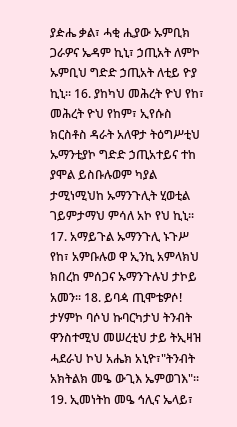ያዽሔ ቃል፣ ሓቂ ሒያው ኡምቢክ ጋራዎና ኤዳም ኪኒ፣ ኃጢአት ለምኮ ኡምቢህ ግድድ ኃጢአት ለቲይ ዮያ ኪኒ፡፡ 16. ያከካህ መሕረት ዮህ የከ፣ መሕረት ዮህ የከም፣ ኢየሱስ ክርስቶስ ዳራት አለዋታ ትዕግሥቲህ ኡማንቲያኮ ግድድ ኃጢአተይና ተከ ያሞል ይስቡሉወም ካያል ታሚነሚህከ ኡማንጉሊት ሂወቲል ገይምታማህ ምሳለ አኮ የህ ኪኒ፡፡ 17. አማይጉል ኡማንጉሊ ኑጉሥ የከ፣ አምቡሉወ ዋ ኢንኪ አምላክህ ክበረከ ምሰጋና ኡማንጉሉህ ታኮይ አመን፡፡ 18. ይባዻ ጢሞቴዎሶ! ታሃምኮ ባሶህ ኩባርካታህ ትንብት ዋንስተሚህ መሠረቲህ ታይ ትኢዛዝ ሓደራህ ኮህ አሔክ አኒዮ፣"ትንብት አክትልክ መዔ ውጊእ ኤምወገእ"፡፡19. ኢመነትከ መዔ ኅሊና ኤላይ፣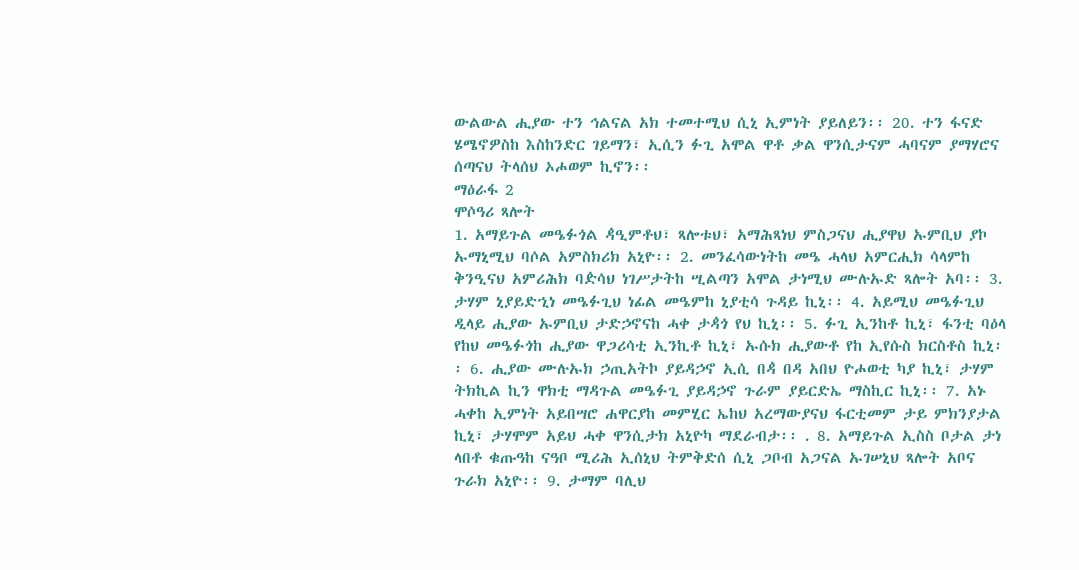ውልውል ሒያው ተን ኅልናል አክ ተመተሚህ ሲኒ ኢምነት ያይለይን፡፡ 20. ተን ፋናድ ሄሜኖዎስከ እስከንድር ገይማን፣ ኢሲን ፉጊ አሞል ዋቶ ቃል ዋንሲታናም ሓባናም ያማሃሮና ሰጣናህ ትላሰህ ኦሖወም ኪኖን፡፡
ማዕራፋ 2
ሞሶዓሪ ጻሎት
1. አማይጉል መዔፉጎል ዻዒምቶህ፣ ጻሎቱህ፣ አማሕጻነህ ምስጋናህ ሒያዋህ ኡምቢህ ያኮ ኡማኒሚህ ባሶል አምስክሪክ አኒዮ፡፡ 2. መንፈሳውነትከ መዔ ሓላህ አምርሒክ ሳላምከ ቅንዒናህ አምሪሕክ ባዽሳህ ነገሥታትከ ሢልጣን አሞል ታነሚህ ሙሉኡድ ጻሎት አባ፡፡ 3. ታሃም ኒያይድኂነ መዔፉጊህ ነፊል መዔምከ ኒያቲሳ ጉዳይ ኪኒ፡፡ 4. አይሚህ መዔፉጊህ ዲላይ ሒያው ኡምቢህ ታድኃኖናከ ሓቀ ታዻጎ የህ ኪኒ፡፡ 5. ፉጊ ኢንከቶ ኪኒ፣ ፋንቲ ባዕላ የከህ መዔፉጎከ ሒያው ዋጋሪሳቲ ኢንኪቶ ኪኒ፣ ኡሱክ ሒያውቶ የከ ኢየሱስ ክርስቶስ ኪኒ፡፡ 6. ሒያው ሙሉኡክ ኃጢአትኮ ያይዳኃኖ ኢሲ በዻ በዳ አበህ ዮሖወቲ ካያ ኪኒ፣ ታሃም ትክኪል ኪን ዋክቲ ማዳጉል መዔፉጊ ያይዳኃኖ ጉራም ያይርድኤ ማስኪር ኪኒ፡፡ 7. አኑ ሓቀከ ኢምነት አይበሣሮ ሐዋርያከ መምሂር ኤከህ አረማውያናህ ፋርቲመም ታይ ምክንያታል ኪኒ፣ ታሃሞም አይህ ሓቀ ዋንሲታክ አኒዮካ ማደራብታ፡፡ . 8. አማይጉል ኢስስ ቦታል ታነ ላበቶ ቁጡዓከ ናዓቦ ሚሪሕ ኢሰኒህ ትምቅድሰ ሲኒ ጋቦብ አጋናል ኡገሠኒህ ጻሎት አቦና ጉራክ አኒዮ፡፡ 9. ታማም ባሊህ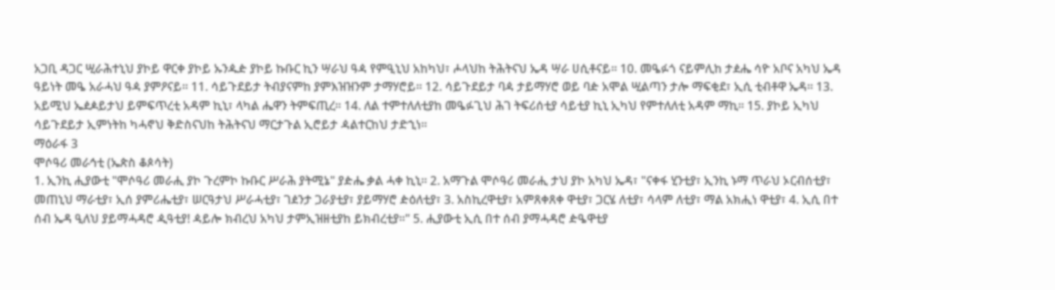አጋቢ ዳጋር ሢራሕተኒህ ያኮይ ዋርቀ ያኮይ ኡንዹዽ ያኮይ ኩቡር ኪን ሣራህ ዓዻ የምዒኒህ አከካህ፣ ሖላህከ ትሕትናህ ኤዳ ሣራ ሀሲቶናይ፡፡ 10. መዔፉጎ ናይምሊከ ታዸሔ ሳዮ አቦና አካህ ኤዳ ዓይነት መዔ አራሓህ ዓዻ ያምዖናይ፡፡ 11. ሳይጉደይታ ትብያናምከ ያምእዝዝንም ታማሃሮይ፡፡ 12. ሳይጉደይታ ባዻ ታይማሃሮ ወይ ባዽ አሞል ሢልጣን ታሎ ማፍቂደ፣ ኢሲ ቲብቶዋ ኤዳ። 13. አይሚህ ኤዸዾይታህ ይምፍጥረቲ አዳም ኪኒ፣ ላካል ሔዋን ትምፍጢረ፡፡ 14. ለል ተምተለለቲያከ መዔፉጊህ ሕገ ትፍሪሰቲያ ሳይቲያ ኪኒ ኢካህ የምተለለቲ አዳም ማኪ፡፡ 15. ያኮይ ኢካህ ሳይጉደይታ ኢምነትከ ካሓኖህ ቅድስናህከ ትሕትናህ ማርታጉል ኢሮይታ ዻልተርከህ ታድኂነ፡፡
ማዕራፋ 3
ሞሶዓሪ መራኅቲ (ኤጵስ ቆጶሳት)
1. ኢንኪ ሒያውቲ "ሞሶዓሪ መራሒ ያኮ ጉረምኮ ኩቡር ሥራሕ ያትሚኔ" ያዽሔ ቃል ሓቀ ኪኒ፡፡ 2. አማጉል ሞሶዓሪ መራሒ ታህ ያኮ አካህ ኤዳ፣ "ናቀፋ ሂንቲያ፣ ኢንኪ ኑማ ጥራህ ኦርብሰቲያ፣ መጠኒህ ማራቲያ፣ ኢሰ ያምሪሔቲያ፣ ሠርዓታህ ሥራሓቲያ፣ ገዸንታ ጋራያቲያ፣ ያይማሃሮ ዽዕለቲያ፣ 3. አስኪረዋቲያ፣ አምጸቀጸቀ ዋቲያ፣ ጋርሄ ለቲያ፣ ሳላም ለቲያ፣ ማል አክሒነ ዋቲያ፣ 4. ኢሲ በተ ሰብ ኤዳ ዒለህ ያይማሓዳሮ ዺዓቲያ! ዻይሎ ክብረህ አካህ ታምኢዝዘቲያከ ይክብረቲያ፡፡" 5. ሒያውቲ ኢሲ በተ ሰብ ያማሓዳሮ ዽዔዋቲያ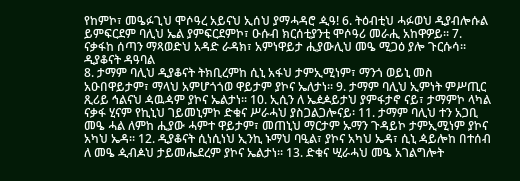የከምኮ፣ መዔፉጊህ ሞሶዓረ አይናህ ኢሰህ ያማሓዳሮ ዺዓ! 6. ትዕብቲህ ሓፉወህ ዲያብሎሱል ይምፍርደም ባሊህ ኤል ያምፍርደምኮ፣ ዑሱብ ክርሰቲያንቲ ሞሶዓሪ መራሒ አከዋዎይ፡፡ 7. ናቃፋከ ሰጣን ማጻወድህ አዳድ ራዳክ፣ አምነዋይታ ሒያውሊህ መዔ ሚጋዕ ያሎ ጉርሱሳ፡፡
ዲያቆናት ዳዓባል
8. ታማም ባሊህ ዲያቆናት ትክቢረምከ ሲኒ አፋህ ታምኢሚነም፣ ማንጎ ወይኒ መስ አዑበዋይታም፣ ማላህ አምሆጎጎወ ዋይታም ያኮና ኤለታነ፡፡ 9. ታማም ባሊህ ኢምነት ምሥጢር ጺሪይ ኅልናህ ዻዉዻም ያኮና ኤልታነ፡፡ 10. ኢሲን ለ ኤዸዾይታህ ያምፋታኖ ናይ፣ ታማምኮ ላካል ናቃፋ ሂናም የኪኒህ ገይመኒምኮ ድቁና ሥራሓህ ያስጋልጋሎናይ፡ 11. ታማም ባሊህ ተን አጋቢ መዔ ሓል ለምከ ሒያው ሓምተ ዋይታም፣ መጠኒህ ማርታም ኡማን ጉዳይኮ ታምኢሚነም ያኮና አካህ ኤዳ፡፡ 12. ዲያቆናት ሲነሲነህ ኢንኪ ኑማህ ባዒል፣ ያኮና አካህ ኤዳ፣ ሲኒ ዻይሎከ በተሰብ ለ መዔ ዺብዾህ ታይመሔደረም ያኮና ኤልታነ፡፡ 13. ድቁና ሢራሓህ መዔ አገልግሎት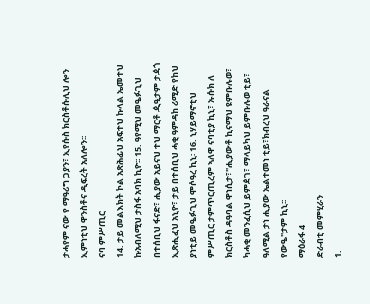ታሓየም ናው የ ማዓሪግ ጋያን፣ ኢየሱስ ክርስቶሱሊህ ሎን ኢምነቲህ ዋንስቶና ዲፍረት አለሎን፡፡
ናባ ምሥጢር
14. ታይ መልእክት ኮል አጽሕፊህ አፍተህ ኩላል ኤመተህ ኩአብለሚህ ታስፋ አባክ ኪዮ፡፡ 15. ዓየሚህ መዔፉጊህ በተሰቢህ ፋናድ፣ ሒያው አይናህ ተህ ማርቶ ዺዒታም ታዻጎ ኢጽሒፈህ አኒዮ፣ ታይ በተሰቢህ ሓቂ ዓምዳከ ሪሚድ የከህ ያነቲይ መዔፉጊህ ሞሶዓረ ኪኒ፡ 16. ኒሃይማኖቲህ ምሥጢር ታምጥርጢረም ኣለዋ ናባቲያ ኪኒ፣ ኡሱክ ለ ክርስቶስ ዳዓባል ዋነሲታ፣"ሒያውቶ ኪናማህ ዩምቡሉወ፣ ካሓቂ መንፈሲህ ይምዸገ፣ ማላይካህ ይምቡሉወ ቲይ፣ ዓለሚል ታነ ሒያው ኤልተመነ ቲይ፣ክብረህ ዓራናል የውዔ"ታም ኪኒ፡፡
ማዕራፋ 4
ድራብቲ መምሂራን
1.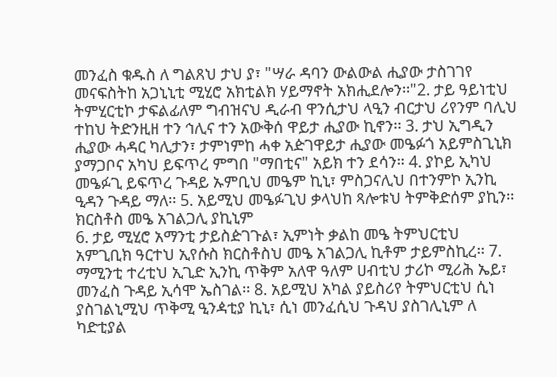መንፈስ ቁዱስ ለ ግልጸህ ታህ ያ፣ "ሣራ ዳባን ውልውል ሒያው ታስገገየ መናፍስትከ አጋኒኒቲ ሚሂሮ አክቲልክ ሃይማኖት አክሒደሎን፡፡"2. ታይ ዓይነቲህ ትምሂርቲኮ ታፍልፊለም ግብዝናህ ዲራብ ዋንሲታህ ላዒን ብርታህ ሪየንም ባሊህ ተከህ ትድንዚዘ ተን ኅሊና ተን አውቅሰ ዋይታ ሒያው ኪኖን፡፡ 3. ታህ ኢግዲን ሒያው ሓዳር ካሊታን፣ ታምነምከ ሓቀ አዽገዋይታ ሒያው መዔፉጎ አይምስጊኒክ ያማጋቦና አካህ ይፍጥረ ምግበ "ማበቲና" አይክ ተን ደሳን። 4. ያኮይ ኢካህ መዔፉጊ ይፍጥረ ጉዳይ ኡምቢህ መዔም ኪኒ፣ ምስጋናሊህ በተንምኮ ኢንኪ ዒዳን ጉዳይ ማለ፡፡ 5. አይሚህ መዔፉጊህ ቃላህከ ጻሎቱህ ትምቅድሰም ያኪን፡፡
ክርስቶስ መዔ አገልጋሊ ያኪኒም
6. ታይ ሚሂሮ አማንቲ ታይስዽገጉል፣ ኢምነት ቃልከ መዔ ትምህርቲህ አምጊቢክ ዓርተህ ኢየሱስ ክርስቶስህ መዔ አገልጋሊ ኪቶም ታይምስኪረ፡፡ 7. ማሚንቲ ተረቲህ ኢጊድ ኢንኪ ጥቅም አለዋ ዓለም ሀብቲህ ታሪኮ ሚሪሕ ኤይ፣ መንፈስ ጉዳይ ኢሳሞ ኤስገል፡፡ 8. አይሚህ አካል ያይስሪየ ትምህርቲህ ሲነ ያስገልኒሚህ ጥቅሚ ዒንዻቲያ ኪኒ፣ ሲነ መንፈሲህ ጉዳህ ያስገሊኒም ለ ካድቲያል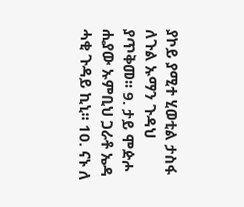ያኮይ ያሚተ ሂወቲል ታስፋ ለጉል ኡማን ጉዳህ ያጥቅመ፡፡ 9. ታይ ሞዽሖ ሒያው ኡምቢህ ጋራቶ ኤዳ ሓቂ ጉዳይ ኪኒ፡፡ 10. ናኑ ለ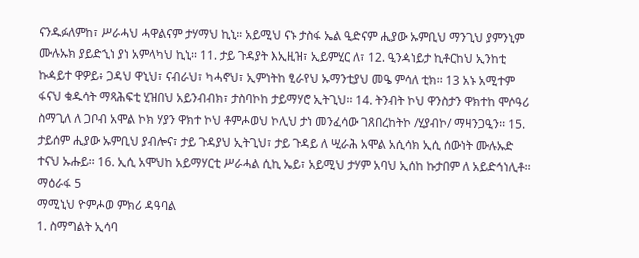ናንዱፉለምከ፣ ሥራሓህ ሓዋልናም ታሃማህ ኪኒ። አይሚህ ናኑ ታስፋ ኤል ዒድናም ሒያው ኡምቢህ ማንጊህ ያምንኒም ሙሉኡክ ያይድኂነ ያነ አምላካህ ኪኒ፡፡ 11. ታይ ጉዳያት እኢዚዝ፣ ኢይምሂር ለ፣ 12. ዒንዻነይታ ኪቶርከህ ኢንከቲ ኩዻይተ ዋዎይ፥ ጋዳህ ዋኒህ፣ ናብራህ፣ ካሓኖህ፣ ኢምነትከ ፂራየህ ኡማንቲያህ መዔ ምሳለ ቲክ፡፡ 13 አኑ አሚተም ፋናህ ቁዱሳት ማጻሕፍቲ ሂዝበህ አይንብብክ፣ ታስባኮከ ታይማሃሮ ኢትጊህ፡፡ 14. ትንብት ኮህ ዋንስታን ዋክተከ ሞሶዓሪ ስማጊለ ለ ጋቦብ አሞል ኮክ ሃያን ዋክተ ኮህ ቶምሖወህ ኮሊህ ታነ መንፈሳው ገጸበረከትኮ /ሂያብኮ/ ማዛንጋዒን፡፡ 15. ታይሰም ሒያው ኡምቢህ ያብሎና፣ ታይ ጉዳያህ ኢትጊህ፣ ታይ ጉዳይ ለ ሢራሕ አሞል አሲሳክ ኢሲ ሰውነት ሙሉኡድ ተናህ ኡሑይ፡፡ 16. ኢሲ አሞህከ አይማሃርቲ ሥራሓል ሲኪ ኤይ፣ አይሚህ ታሃም አባህ ኢሰከ ኩታበም ለ አይድኅነሊቶ፡፡ ማዕራፋ 5
ማሚኒህ ዮምሖወ ምክሪ ዳዓባል
1. ስማግልት ኢሳባ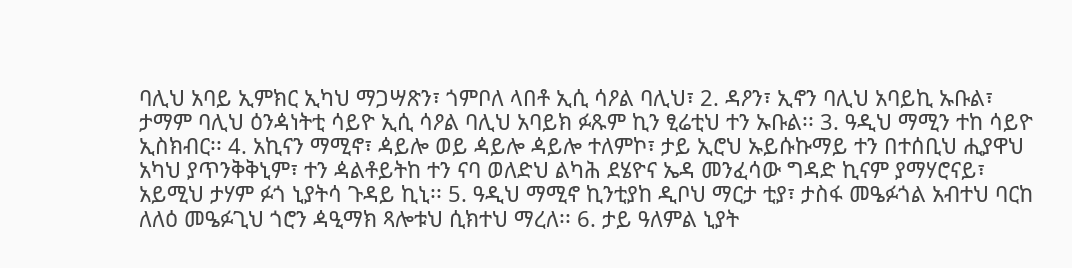ባሊህ አባይ ኢምክር ኢካህ ማጋሣጽን፣ ጎምቦለ ላበቶ ኢሲ ሳዖል ባሊህ፣ 2. ዳዖን፣ ኢኖን ባሊህ አባይኪ ኡቡል፣ ታማም ባሊህ ዕንዻነትቲ ሳይዮ ኢሲ ሳዖል ባሊህ አባይክ ፉጹም ኪን ፂሬቲህ ተን ኡቡል፡፡ 3. ዓዲህ ማሚን ተከ ሳይዮ ኢስክብር፡፡ 4. አኪናን ማሚኖ፣ ዻይሎ ወይ ዻይሎ ዻይሎ ተለምኮ፣ ታይ ኢሮህ ኡይሱኩማይ ተን በተሰቢህ ሒያዋህ አካህ ያጥንቅቅኒም፣ ተን ዻልቶይትከ ተን ናባ ወለድህ ልካሕ ደሄዮና ኤዳ መንፈሳው ግዳድ ኪናም ያማሃሮናይ፣ አይሚህ ታሃም ፉጎ ኒያትሳ ጉዳይ ኪኒ፡፡ 5. ዓዲህ ማሚኖ ኪንቲያከ ዲቦህ ማርታ ቲያ፣ ታስፋ መዔፉጎል አብተህ ባርከ ለለዕ መዔፉጊህ ጎሮን ዻዒማክ ጻሎቱህ ሲክተህ ማረለ፡፡ 6. ታይ ዓለምል ኒያት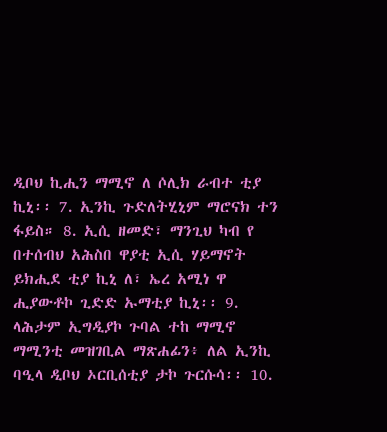ዲቦህ ኪሒን ማሚኖ ለ ሶሊክ ራብተ ቲያ ኪኒ፡፡ 7. ኢንኪ ጉድለትሂኒም ማሮናክ ተን ፋይስ። 8. ኢሲ ዘመድ፣ ማንጊህ ካብ የ በተሰብህ አሕስበ ዋያቲ ኢሲ ሃይማኖት ይክሒደ ቲያ ኪኒ ለ፣ ኤረ አሚነ ዋ ሒያውቶኮ ጊድድ ኡማቲያ ኪኒ፡፡ 9. ላሕታም ኢግዲያኮ ጉባል ተከ ማሚኖ ማሚንቲ መዝገቢል ማጽሐፊን፥ ለል ኢንኪ ባዒላ ዲቦህ ኦርቢሰቲያ ታኮ ጉርሱሳ፡፡ 10.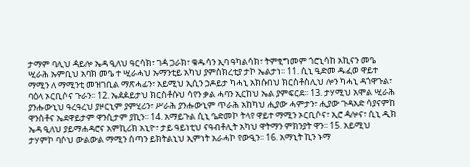ታማም ባሊህ ዻይሎ ኤዳ ዒለህ ዓርሳክ፣ ገዻ ጋራክ፣ ቁዱሳን ኢባ ዓካልሳክ፣ ትምፂግመም ጎሮኒሳከ አኪናን መዔ ሢራሕ ኡምቢህ አባክ መዔ ተ ሢራሓህ ኡማንቲይ አካህ ያምስክረቲያ ታኮ ኤልታነ፡፡ 11. ሲኒ ዒድመ ዱፈወ ዋይተ ማሚን ለ ማሚንቲ መዝገቢል ማጽሓፊን፣ አይሚህ ኢሲን ኃዶይታ ካሓኒ አክሱበህ ክርስቶስሊህ ሎን ካሓኒ ዳጎዋጉል፣ ባዕላ ኦርቢሶና ጉራን፡፡ 12. ኤዸዾይታህ ክርስቶሱህ ሳየን ቃል ሓባን ኢርከህ ኤል ያምፍርደ፡፡ 13. ታሃሚህ አሞል ሢራሕ ያንሑውኒህ ዓረዓረህ ያዞርኒም ያምሂሪን፣ ሥራሕ ያንሑውኒም ጥራሕ አከካህ ሒያው ሓምታን፣ ሒያው ጉዳአድ ሳያናምከ ዋንስቶና ኤደዋይታም ዋንሲታም ያኪን፡፡ 14. አማይጉል ሲኒ ዔድመኮ ትላየ ዋይተ ማሚን ኦርቢሶና፣ ኢሮ ዻሎና፣ ሲኒ ዲክ ኤዳ ዒለህ ያይማሐዳሮና አምኪሪክ አኒዮ፣ ታይ ዓይነቲህ ናዓብቶሊት አካህ ዋትማን ምክንያት ዋን፡፡ 15. አይሚህ ታሃምኮ ባሶህ ውልውል ማሚን ሰጣን ይክትልኒህ ኢምነት አራሓኮ የውዒን፡፡ 16. አማኒት ኪን ኑማ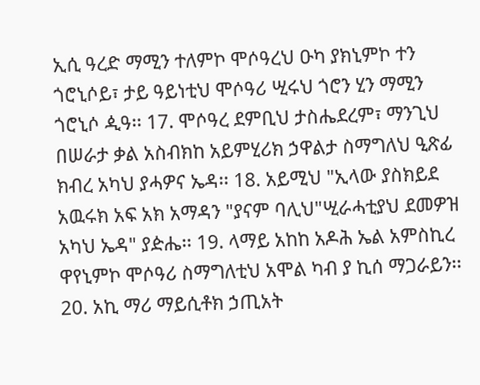ኢሲ ዓረድ ማሚን ተለምኮ ሞሶዓረህ ዑካ ያክኒምኮ ተን ጎሮኒሶይ፣ ታይ ዓይነቲህ ሞሶዓሪ ሢሩህ ጎሮን ሂን ማሚን ጎሮኒሶ ዺዓ፡፡ 17. ሞሶዓረ ደምቢህ ታስሔደረም፣ ማንጊህ በሠራታ ቃል አስብክከ አይምሂሪክ ኃዋልታ ስማግለህ ዒጽፊ ክብረ አካህ ያሓዎና ኤዳ፡፡ 18. አይሚህ "ኢላው ያስክይደ አዉሩክ አፍ አክ አማዳን "ያናም ባሊህ"ሢራሓቲያህ ደመዎዝ አካህ ኤዳ" ያዽሔ፡፡ 19. ላማይ አከከ አዶሕ ኤል አምስኪረ ዋየኒምኮ ሞሶዓሪ ስማግለቲህ አሞል ካብ ያ ኪሰ ማጋራይን፡፡ 20. አኪ ማሪ ማይሲቶክ ኃጢአት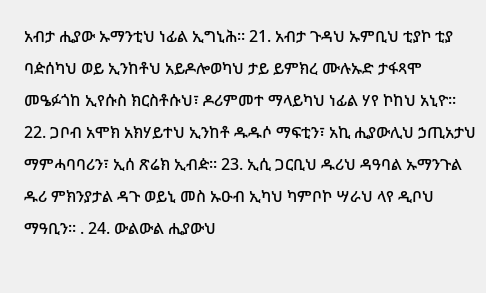አብታ ሒያው ኡማንቲህ ነፊል ኢግኒሕ። 21. አብታ ጉዳህ ኡምቢህ ቲያኮ ቲያ ባዽሰካህ ወይ ኢንከቶህ አይዶሎወካህ ታይ ይምክረ ሙሉኡድ ታፋጻሞ መዔፉጎከ ኢየሱስ ክርስቶሱህ፣ ዶሪምመተ ማላይካህ ነፊል ሃየ ኮከህ አኒዮ፡፡ 22. ጋቦብ አሞክ አክሃይተህ ኢንከቶ ዱዱሶ ማፍቲን፣ አኪ ሒያውሊህ ኃጢአታህ ማምሓባባሪን፣ ኢሰ ጽሬክ ኢብዽ፡፡ 23. ኢሲ ጋርቢህ ዱሪህ ዳዓባል ኡማንጉል ዱሪ ምክንያታል ዳጉ ወይኒ መስ ኡዑብ ኢካህ ካምቦኮ ሣራህ ላየ ዲቦህ ማዓቢን፡፡ . 24. ውልውል ሒያውህ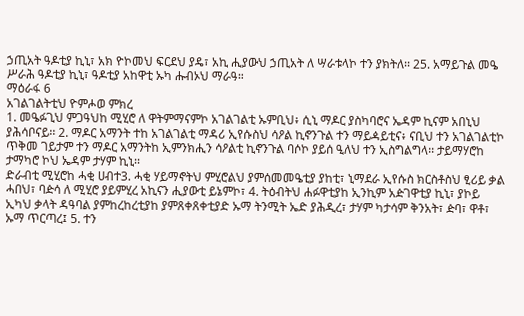ኃጢአት ዓዶቲያ ኪኒ፣ አክ ዮኮመህ ፍርደህ ያዴ፣ አኪ ሒያውህ ኃጢአት ለ ሣራቱላኮ ተን ያክትለ፡፡ 25. አማይጉል መዔ ሥራሕ ዓዶቲያ ኪኒ፣ ዓዶቲያ አከዋቲ ኡካ ሑብኦህ ማራዓ።
ማዕራፋ 6
አገልገልትቲህ ዮምሖወ ምክረ
1. መዔፉጊህ ምጋዓህከ ሚሂሮ ለ ዋትምማናምኮ አገልገልቲ ኡምቢህ፥ ሲኒ ማዶር ያስካባሮና ኤዳም ኪናም አበኒህ ያሕሳቦናይ፡፡ 2. ማዶር አማንት ተከ አገልገልቲ ማዳሪ ኢየሱስህ ሳዖል ኪኖንጉል ተን ማይዻይቲና፥ ናቢህ ተን አገልገልቲኮ ጥቅመ ገይታም ተን ማዶር አማንትከ ኢምንክሒን ሳዖልቲ ኪኖንጉል ባሶኮ ያይሰ ዒለህ ተን ኢስግልግላ፡፡ ታይማሃሮከ ታማካሮ ኮህ ኤዳም ታሃም ኪኒ፡፡
ድራብቲ ሚሂሮከ ሓቂ ሀብተ3. ሓቂ ሃይማኖትህ ምሂሮልህ ያምሰመመዔቲያ ያከቲ፣ ኒማደራ ኢየሱስ ክርስቶስህ ፂሪይ ቃል ሓበህ፣ ባዽሳ ለ ሚሂሮ ያይምሂረ አኪናን ሒያውቲ ይኔምኮ፣ 4. ትዕብትህ ሐፉዋቲያከ ኢንኪም አዽገዋቲያ ኪኒ፣ ያኮይ ኢካህ ቃላት ዳዓባል ያምከረከረቲያከ ያምጸቀጸቀቲያድ ኡማ ትንሚት ኤድ ያሕዲረ፣ ታሃም ካታሳም ቅንአት፣ ዽባ፣ ዋቶ፣ ኡማ ጥርጣረ፤ 5. ተን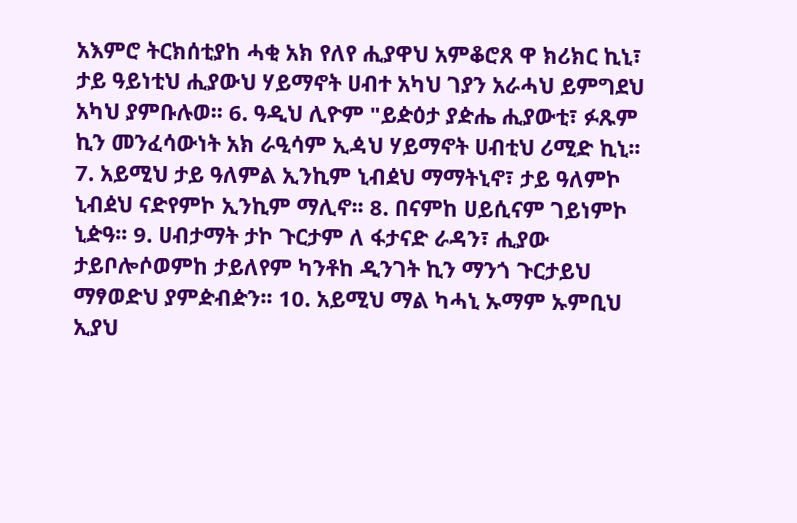አእምሮ ትርክሰቲያከ ሓቂ አክ የለየ ሒያዋህ አምቆሮጸ ዋ ክሪክር ኪኒ፣ ታይ ዓይነቲህ ሒያውህ ሃይማኖት ሀብተ አካህ ገያን አራሓህ ይምግደህ አካህ ያምቡሉወ፡፡ 6. ዓዲህ ሊዮም "ይዽዕታ ያዽሔ ሒያውቲ፣ ፉጹም ኪን መንፈሳውነት አክ ራዒሳም ኢዻህ ሃይማኖት ሀብቲህ ሪሚድ ኪኒ፡፡ 7. አይሚህ ታይ ዓለምል ኢንኪም ኒብዸህ ማማትኒኖ፣ ታይ ዓለምኮ ኒብዸህ ናድየምኮ ኢንኪም ማሊኖ፡፡ 8. በናምከ ሀይሲናም ገይነምኮ ኒዽዓ፡፡ 9. ሀብታማት ታኮ ጉርታም ለ ፋታናድ ራዳን፣ ሒያው ታይቦሎሶወምከ ታይለየም ካንቶከ ዲንገት ኪን ማንጎ ጉርታይህ ማፃወድህ ያምዽብዽን፡፡ 10. አይሚህ ማል ካሓኒ ኡማም ኡምቢህ ኢያህ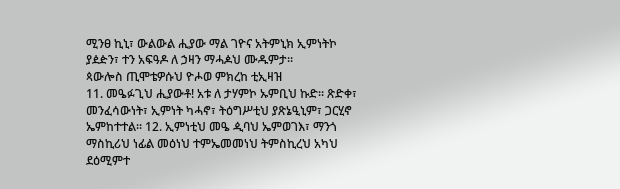ሚንፀ ኪኒ፣ ውልውል ሒያው ማል ገዮና አትምኒክ ኢምነትኮ ያዸዽን፣ ተን አፍዓዶ ለ ኃዛን ማሓዾህ ሙዱምታ።
ጳውሎስ ጢሞቴዎሱህ ዮሖወ ምክረከ ቲኢዛዝ
11. መዔፉጊህ ሒያውቶ! አቱ ለ ታሃምኮ ኡምቢህ ኩድ። ጽድቀ፣ መንፈሳውነት፣ ኢምነት ካሓኖ፣ ትዕግሥቲህ ያጽኔዒኒም፣ ጋርሂኖ ኤምከተተል፡፡ 12. ኢምነቲህ መዔ ዺባህ ኤምወገእ፣ ማንጎ ማስኪሪህ ነፊል መዕነህ ተምኤመመነህ ትምስኪረህ አካህ ደዕሚምተ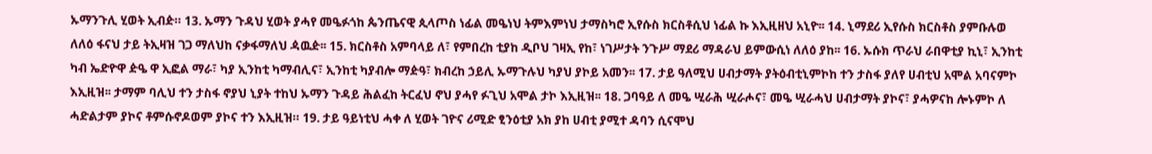ኡማንጉሊ ሂወት ኢብዽ። 13. ኡማን ጉዳህ ሂወት ያሓየ መዔፉጎከ ጴንጤናዊ ጲላጦስ ነፊል መዔነህ ትምእምነህ ታማስካሮ ኢየሱስ ክርስቶሲህ ነፊል ኩ እኢዚዘህ አኒዮ፡፡ 14. ኒማደሪ ኢየሱስ ክርስቶስ ያምቡሉወ ለለዕ ፋናህ ታይ ትኢዛዝ ገጋ ማለህከ ናቃፋማለህ ዻዉዽ፡፡ 15. ክርስቶስ አምባላይ ለ፣ የምበረከ ቲያከ ዲቦህ ገዛኢ የከ፣ ነገሥታት ንጉሥ ማደሪ ማዳራህ ይምውሲነ ለለዕ ያከ፡፡ 16. ኡሱክ ጥራህ ራበዋቲያ ኪኒ፣ ኢንከቲ ካብ ኤድዮዋ ዽዔ ዋ ኢፎል ማራ፣ ካያ ኢንከቲ ካማብሊና፣ ኢንከቲ ካያብሎ ማዽዓ፣ ክብረከ ኃይሊ ኡማጉሉህ ካያህ ያኮይ አመን፡፡ 17. ታይ ዓለሚህ ሀብታማት ያትዕብቲኒምኮከ ተን ታስፋ ያለየ ሀብቲህ አሞል አባናምኮ እኢዚዝ፡፡ ታማም ባሊህ ተን ታስፋ ኖያህ ኒያት ተከህ ኡማን ጉዳይ ሕልፈከ ትርፈህ ኖህ ያሓየ ፉጊህ አሞል ታኮ እኢዚዝ፡፡ 18. ጋባዓይ ለ መዔ ሢራሕ ሢራሖና፣ መዔ ሢራሓህ ሀብታማት ያኮና፣ ያሓዎናከ ሎኑምኮ ለ ሓድልታም ያኮና ቶምሱኖዶወም ያኮና ተን እኢዚዝ። 19. ታይ ዓይነቲህ ሓቀ ለ ሂወት ገዮና ሪሚድ ፂንዕቲያ አክ ያከ ሀብቲ ያሚተ ዳባን ሲናሞህ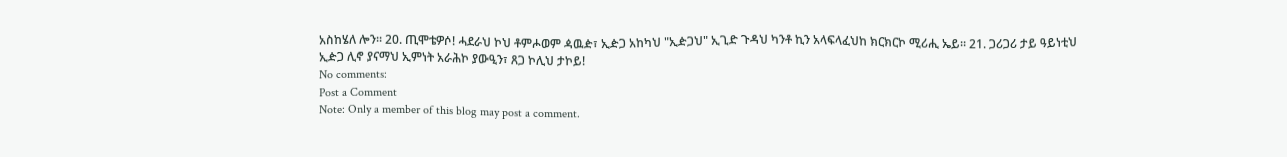አስከሄለ ሎን፡፡ 20. ጢሞቴዎሶ! ሓደራህ ኮህ ቶምሖወም ዻዉዽ፣ ኢዽጋ አከካህ "ኢዽጋህ" ኢጊድ ጉዳህ ካንቶ ኪን አላፍላፈህከ ክርክርኮ ሚሪሒ ኤይ። 21. ጋሪጋሪ ታይ ዓይነቲህ ኢዽጋ ሊኖ ያናማህ ኢምነት አራሕኮ ያውዒን፣ ጸጋ ኮሊህ ታኮይ!
No comments:
Post a Comment
Note: Only a member of this blog may post a comment.